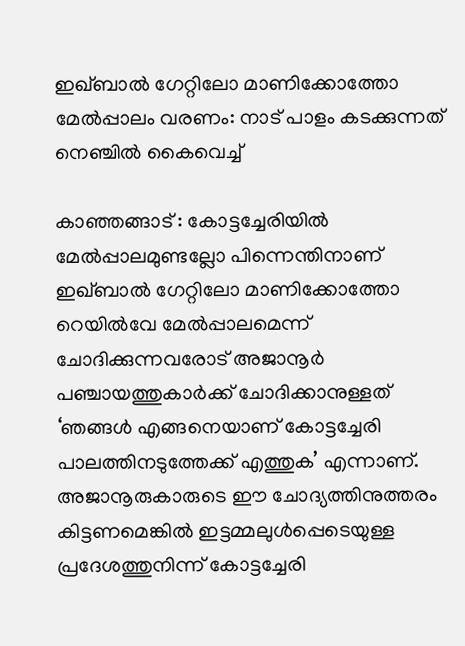ഇഖ്ബാൽ ഗേറ്റിലോ മാണിക്കോത്തോ മേൽപ്പാലം വരണം: നാട് പാളം കടക്കുന്നത് നെഞ്ചിൽ കൈവെച്ച്

കാഞ്ഞങ്ങാട് : കോട്ടച്ചേരിയിൽ മേൽപ്പാലമുണ്ടല്ലോ പിന്നെന്തിനാണ് ഇഖ്ബാൽ ഗേറ്റിലോ മാണിക്കോത്തോ റെയിൽവേ മേൽപ്പാലമെന്ന് ചോദിക്കുന്നവരോട് അജാനൂർ പഞ്ചായത്തുകാർക്ക് ചോദിക്കാനുള്ളത് ‘ഞങ്ങൾ എങ്ങനെയാണ് കോട്ടച്ചേരി പാലത്തിനടുത്തേക്ക് എത്തുക’ എന്നാണ്. അജാനൂരുകാരുടെ ഈ ചോദ്യത്തിനുത്തരം കിട്ടണമെങ്കിൽ ഇട്ടമ്മലുൾപ്പെടെയുള്ള പ്രദേശത്തുനിന്ന് കോട്ടച്ചേരി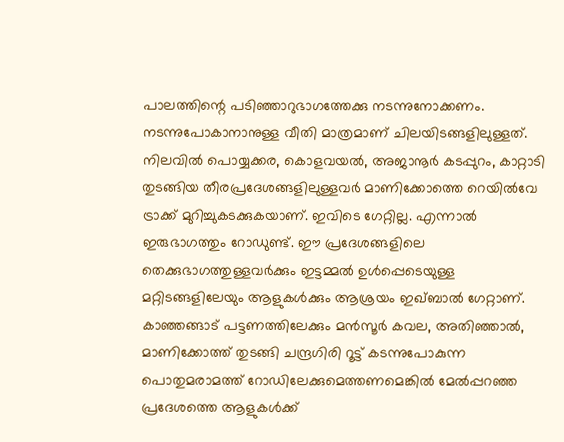പാലത്തിന്റെ പടിഞ്ഞാറുഭാഗത്തേക്കു നടന്നുനോക്കണം. നടന്നുപോകാനാനുള്ള വീതി മാത്രമാണ് ചിലയിടങ്ങളിലുള്ളത്.
നിലവിൽ പൊയ്യക്കര, കൊളവയൽ, അജാനൂർ കടപ്പുറം, കാറ്റാടി തുടങ്ങിയ തീരപ്രദേശങ്ങളിലുള്ളവർ മാണിക്കോത്തെ റെയിൽവേ ട്രാക്ക് മുറിച്ചുകടക്കുകയാണ്. ഇവിടെ ഗേറ്റില്ല. എന്നാൽ ഇരുഭാഗത്തും റോഡുണ്ട്. ഈ പ്രദേശങ്ങളിലെ തെക്കുഭാഗത്തുള്ളവർക്കും ഇട്ടമ്മൽ ഉൾപ്പെടെയുള്ള മറ്റിടങ്ങളിലേയും ആളുകൾക്കും ആശ്രയം ഇഖ്ബാൽ ഗേറ്റാണ്.
കാഞ്ഞങ്ങാട് പട്ടണത്തിലേക്കും മൻസൂർ കവല, അതിഞ്ഞാൽ, മാണിക്കോത്ത് തുടങ്ങി ചന്ദ്രഗിരി റൂട്ട് കടന്നുപോകുന്ന പൊതുമരാമത്ത് റോഡിലേക്കുമെത്തണമെങ്കിൽ മേൽപ്പറഞ്ഞ പ്രദേശത്തെ ആളുകൾക്ക്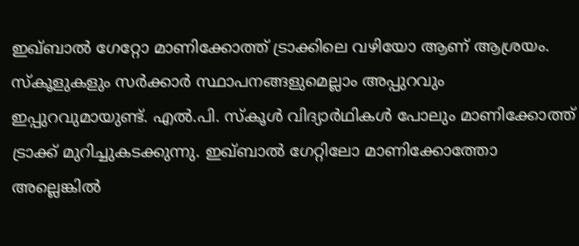ഇഖ്ബാൽ ഗേറ്റോ മാണിക്കോത്ത് ട്രാക്കിലെ വഴിയോ ആണ് ആശ്രയം. സ്കൂളുകളും സർക്കാർ സ്ഥാപനങ്ങളുമെല്ലാം അപ്പുറവും ഇപ്പുറവുമായുണ്ട്. എൽ.പി. സ്കൂൾ വിദ്യാർഥികൾ പോലും മാണിക്കോത്ത് ട്രാക്ക് മുറിച്ചുകടക്കുന്നു. ഇഖ്ബാൽ ഗേറ്റിലോ മാണിക്കോത്തോ അല്ലെങ്കിൽ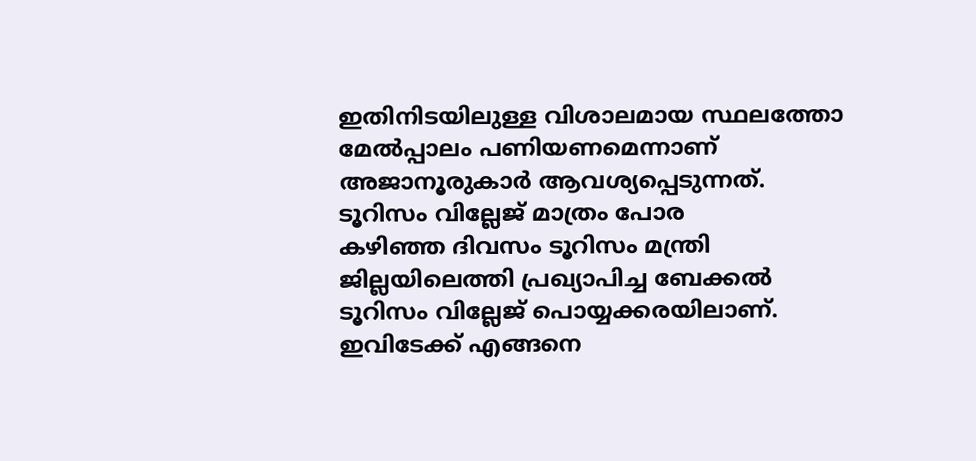ഇതിനിടയിലുള്ള വിശാലമായ സ്ഥലത്തോ മേൽപ്പാലം പണിയണമെന്നാണ് അജാനൂരുകാർ ആവശ്യപ്പെടുന്നത്.
ടൂറിസം വില്ലേജ് മാത്രം പോര
കഴിഞ്ഞ ദിവസം ടൂറിസം മന്ത്രി ജില്ലയിലെത്തി പ്രഖ്യാപിച്ച ബേക്കൽ ടൂറിസം വില്ലേജ് പൊയ്യക്കരയിലാണ്. ഇവിടേക്ക് എങ്ങനെ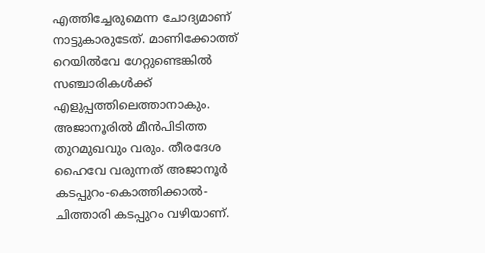എത്തിച്ചേരുമെന്ന ചോദ്യമാണ് നാട്ടുകാരുടേത്. മാണിക്കോത്ത് റെയിൽവേ ഗേറ്റുണ്ടെങ്കിൽ സഞ്ചാരികൾക്ക് എളുപ്പത്തിലെത്താനാകും. അജാനൂരിൽ മീൻപിടിത്ത തുറമുഖവും വരും. തീരദേശ ഹൈവേ വരുന്നത് അജാനൂർ കടപ്പുറം-കൊത്തിക്കാൽ-ചിത്താരി കടപ്പുറം വഴിയാണ്.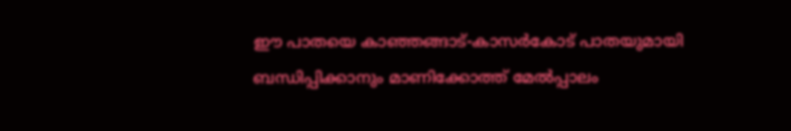ഈ പാതയെ കാഞ്ഞങ്ങാട്-കാസർകോട് പാതയുമായി ബന്ധിപ്പിക്കാനും മാണിക്കോത്ത് മേൽപ്പാലം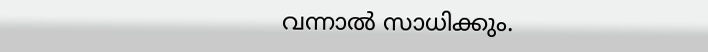വന്നാൽ സാധിക്കും.